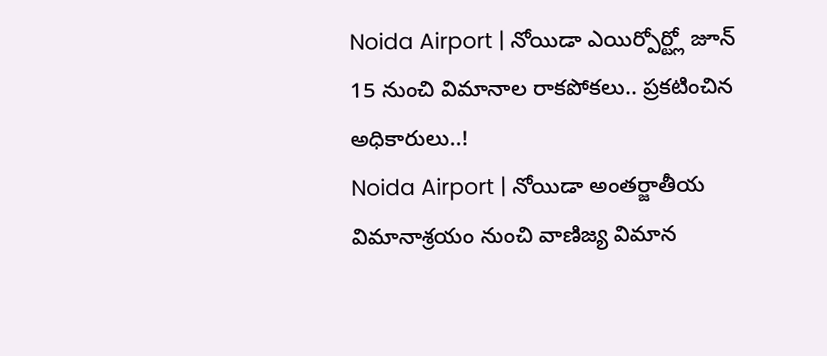Noida Airport | నోయిడా ఎయిర్పోర్ట్లో జూన్ 15 నుంచి విమానాల రాకపోకలు.. ప్రకటించిన అధికారులు..!
Noida Airport | నోయిడా అంతర్జాతీయ విమానాశ్రయం నుంచి వాణిజ్య విమాన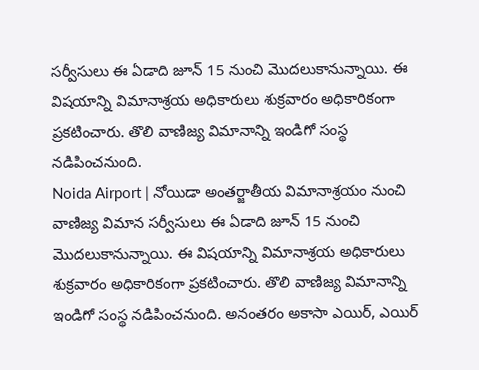సర్వీసులు ఈ ఏడాది జూన్ 15 నుంచి మొదలుకానున్నాయి. ఈ విషయాన్ని విమానాశ్రయ అధికారులు శుక్రవారం అధికారికంగా ప్రకటించారు. తొలి వాణిజ్య విమానాన్ని ఇండిగో సంస్థ నడిపించనుంది.
Noida Airport | నోయిడా అంతర్జాతీయ విమానాశ్రయం నుంచి వాణిజ్య విమాన సర్వీసులు ఈ ఏడాది జూన్ 15 నుంచి మొదలుకానున్నాయి. ఈ విషయాన్ని విమానాశ్రయ అధికారులు శుక్రవారం అధికారికంగా ప్రకటించారు. తొలి వాణిజ్య విమానాన్ని ఇండిగో సంస్థ నడిపించనుంది. అనంతరం అకాసా ఎయిర్, ఎయిర్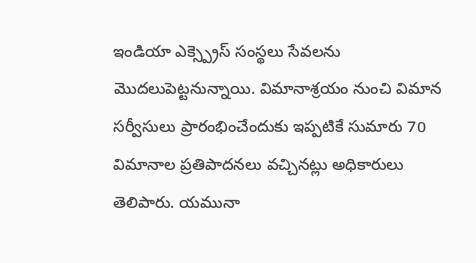ఇండియా ఎక్స్ప్రెస్ సంస్థలు సేవలను మొదలుపెట్టనున్నాయి. విమానాశ్రయం నుంచి విమాన సర్వీసులు ప్రారంభించేందుకు ఇప్పటికే సుమారు 70 విమానాల ప్రతిపాదనలు వచ్చినట్లు అధికారులు తెలిపారు. యమునా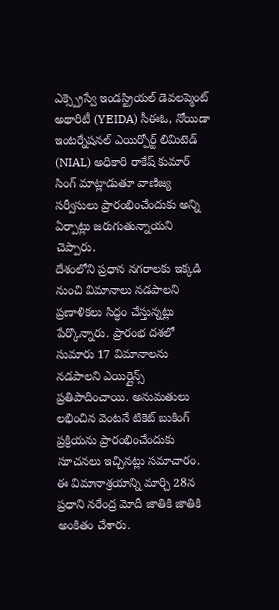ఎక్స్ప్రెస్వే ఇండస్ట్రియల్ డెవలప్మెంట్ అథారిటీ (YEIDA) సీఈఓ, నోయిడా ఇంటర్నేషనల్ ఎయిర్పోర్ట్ లిమిటెడ్ (NIAL) అధికారి రాకేష్ కుమార్ సింగ్ మాట్లాడుతూ వాణిజ్య సర్వీసులు ప్రారంభించేందుకు అన్ని ఏర్పాట్లు జరుగుతున్నాయని చెప్పారు.
దేశంలోని ప్రధాన నగరాలకు ఇక్కడి నుంచి విమానాలు నడపాలని ప్రణాళికలు సిద్ధం చేస్తున్నట్లు పేర్కొన్నారు. ప్రారంభ దశలో సుమారు 17 విమానాలను నడపాలని ఎయిర్లైన్స్ ప్రతిపాదించాయి. అనుమతులు లభించిన వెంటనే టికెట్ బుకింగ్ ప్రక్రియను ప్రారంభించేందుకు సూచనలు ఇచ్చినట్లు సమాచారం. ఈ విమానాశ్రయాన్ని మార్చి 28న ప్రధాని నరేంద్ర మోదీ జాతికి జాతికి అంకితం చేశారు.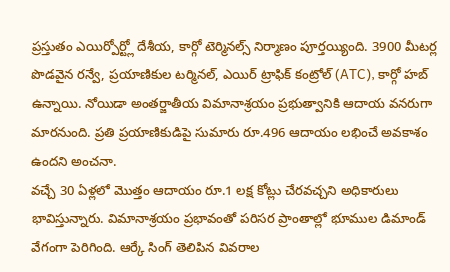ప్రస్తుతం ఎయిర్పోర్ట్లో దేశీయ, కార్గో టెర్మినల్స్ నిర్మాణం పూర్తయ్యింది. 3900 మీటర్ల పొడవైన రన్వే, ప్రయాణికుల టర్మినల్, ఎయిర్ ట్రాఫిక్ కంట్రోల్ (ATC), కార్గో హబ్ ఉన్నాయి. నోయిడా అంతర్జాతీయ విమానాశ్రయం ప్రభుత్వానికి ఆదాయ వనరుగా మారనుంది. ప్రతి ప్రయాణికుడిపై సుమారు రూ.496 ఆదాయం లభించే అవకాశం ఉందని అంచనా.
వచ్చే 30 ఏళ్లలో మొత్తం ఆదాయం రూ.1 లక్ష కోట్లు చేరవచ్చని అధికారులు భావిస్తున్నారు. విమానాశ్రయం ప్రభావంతో పరిసర ప్రాంతాల్లో భూముల డిమాండ్ వేగంగా పెరిగింది. ఆర్కే సింగ్ తెలిపిన వివరాల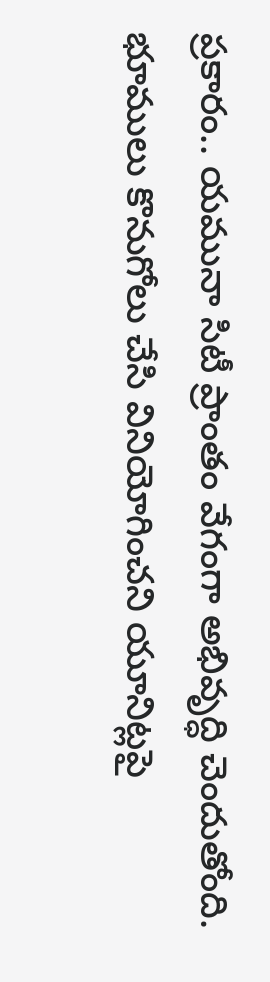ప్రకారం.. యమునా సిటీ ప్రాంతం వేగంగా అభివృద్ధి చెందుతోంది. భూములు కొనుగోలు చేసి వినియోగించని యూనిట్లపై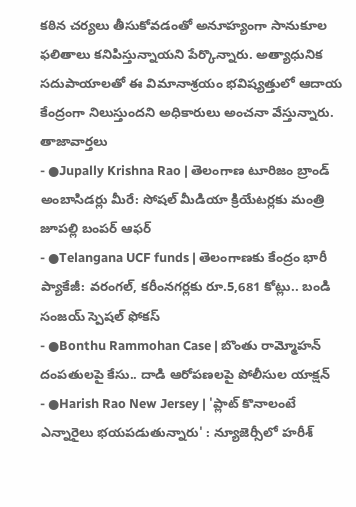కఠిన చర్యలు తీసుకోవడంతో అనూహ్యంగా సానుకూల ఫలితాలు కనిపిస్తున్నాయని పేర్కొన్నారు. అత్యాధునిక సదుపాయాలతో ఈ విమానాశ్రయం భవిష్యత్తులో ఆదాయ కేంద్రంగా నిలుస్తుందని అధికారులు అంచనా వేస్తున్నారు.
తాజావార్తలు
- ●Jupally Krishna Rao | తెలంగాణ టూరిజం బ్రాండ్ అంబాసిడర్లు మీరే: సోషల్ మీడియా క్రియేటర్లకు మంత్రి జూపల్లి బంపర్ ఆఫర్
- ●Telangana UCF funds | తెలంగాణకు కేంద్రం భారీ ప్యాకేజీ: వరంగల్, కరీంనగర్లకు రూ.5,681 కోట్లు.. బండి సంజయ్ స్పెషల్ ఫోకస్
- ●Bonthu Rammohan Case | బొంతు రామ్మోహన్ దంపతులపై కేసు.. దాడి ఆరోపణలపై పోలీసుల యాక్షన్
- ●Harish Rao New Jersey | 'ప్లాట్ కొనాలంటే ఎన్నారైలు భయపడుతున్నారు' : న్యూజెర్సీలో హరీశ్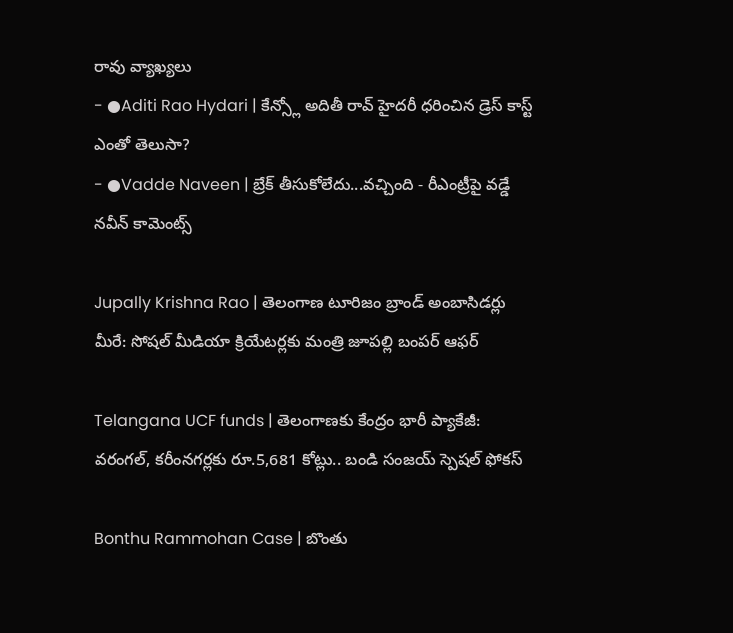రావు వ్యాఖ్యలు
- ●Aditi Rao Hydari | కేన్స్లో అదితీ రావ్ హైదరీ ధరించిన డ్రెస్ కాస్ట్ ఎంతో తెలుసా?
- ●Vadde Naveen | బ్రేక్ తీసుకోలేదు...వచ్చింది - రీఎంట్రీపై వడ్డే నవీన్ కామెంట్స్

Jupally Krishna Rao | తెలంగాణ టూరిజం బ్రాండ్ అంబాసిడర్లు మీరే: సోషల్ మీడియా క్రియేటర్లకు మంత్రి జూపల్లి బంపర్ ఆఫర్

Telangana UCF funds | తెలంగాణకు కేంద్రం భారీ ప్యాకేజీ: వరంగల్, కరీంనగర్లకు రూ.5,681 కోట్లు.. బండి సంజయ్ స్పెషల్ ఫోకస్

Bonthu Rammohan Case | బొంతు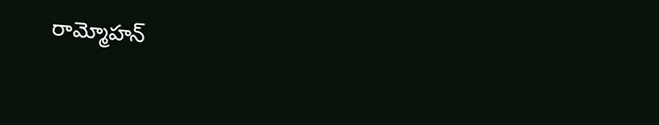రామ్మోహన్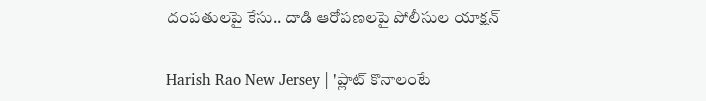దంపతులపై కేసు.. దాడి ఆరోపణలపై పోలీసుల యాక్షన్

Harish Rao New Jersey | 'ప్లాట్ కొనాలంటే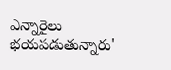ఎన్నారైలు భయపడుతున్నారు'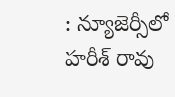: న్యూజెర్సీలో హరీశ్ రావు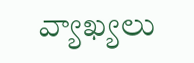వ్యాఖ్యలు